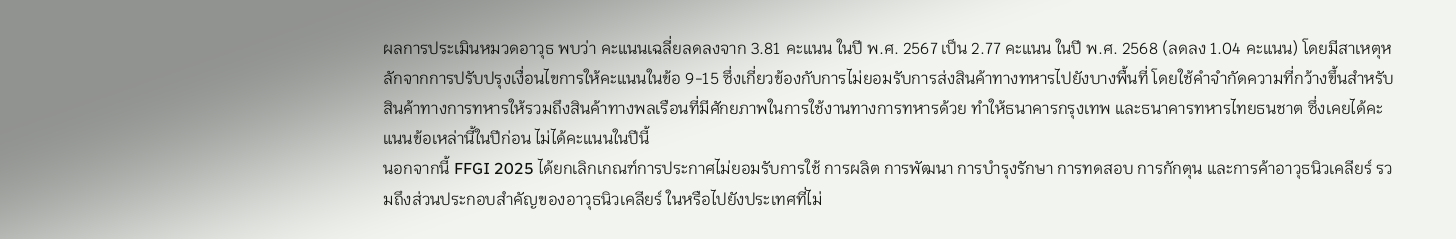ผลการประเมินหมวดอาวุธ พบว่า คะแนนเฉลี่ยลดลงจาก 3.81 คะแนน ในปี พ.ศ. 2567 เป็น 2.77 คะแนน ในปี พ.ศ. 2568 (ลดลง 1.04 คะแนน) โดยมีสาเหตุหลักจากการปรับปรุงเงื่อนไขการให้คะแนนในข้อ 9-15 ซึ่งเกี่ยวข้องกับการไม่ยอมรับการส่งสินค้าทางทหารไปยังบางพื้นที่ โดยใช้คำจำกัดความที่กว้างขึ้นสำหรับสินค้าทางการทหารให้รวมถึงสินค้าทางพลเรือนที่มีศักยภาพในการใช้งานทางการทหารด้วย ทำให้ธนาคารกรุงเทพ และธนาคารทหารไทยธนชาต ซึ่งเคยได้คะแนนข้อเหล่านี้ในปีก่อน ไม่ได้คะแนนในปีนี้
นอกจากนี้ FFGI 2025 ได้ยกเลิกเกณฑ์การประกาศไม่ยอมรับการใช้ การผลิต การพัฒนา การบำรุงรักษา การทดสอบ การกักตุน และการค้าอาวุธนิวเคลียร์ รวมถึงส่วนประกอบสำคัญของอาวุธนิวเคลียร์ ในหรือไปยังประเทศที่ไม่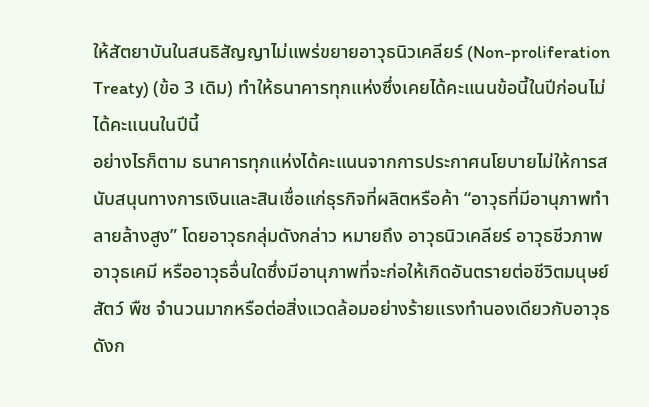ให้สัตยาบันในสนธิสัญญาไม่แพร่ขยายอาวุธนิวเคลียร์ (Non-proliferation Treaty) (ข้อ 3 เดิม) ทำให้ธนาคารทุกแห่งซึ่งเคยได้คะแนนข้อนี้ในปีก่อนไม่ได้คะแนนในปีนี้
อย่างไรก็ตาม ธนาคารทุกแห่งได้คะแนนจากการประกาศนโยบายไม่ให้การสนับสนุนทางการเงินและสินเชื่อแก่ธุรกิจที่ผลิตหรือค้า “อาวุธที่มีอานุภาพทำลายล้างสูง” โดยอาวุธกลุ่มดังกล่าว หมายถึง อาวุธนิวเคลียร์ อาวุธชีวภาพ อาวุธเคมี หรืออาวุธอื่นใดซึ่งมีอานุภาพที่จะก่อให้เกิดอันตรายต่อชีวิตมนุษย์ สัตว์ พืช จํานวนมากหรือต่อสิ่งแวดล้อมอย่างร้ายแรงทํานองเดียวกับอาวุธดังก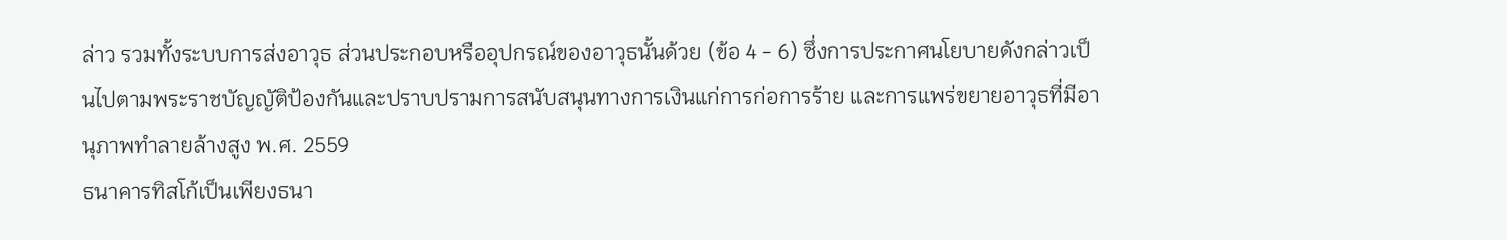ล่าว รวมทั้งระบบการส่งอาวุธ ส่วนประกอบหรืออุปกรณ์ของอาวุธนั้นด้วย (ข้อ 4 - 6) ซึ่งการประกาศนโยบายดังกล่าวเป็นไปตามพระราชบัญญัติป้องกันและปราบปรามการสนับสนุนทางการเงินแก่การก่อการร้าย และการแพร่ขยายอาวุธที่มีอานุภาพทําลายล้างสูง พ.ศ. 2559
ธนาคารทิสโก้เป็นเพียงธนา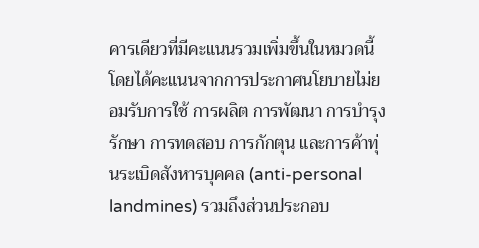คารเดียวที่มีคะแนนรวมเพิ่มขึ้นในหมวดนี้ โดยได้คะแนนจากการประกาศนโยบายไม่ยอมรับการใช้ การผลิต การพัฒนา การบำรุงรักษา การทดสอบ การกักตุน และการค้าทุ่นระเบิดสังหารบุคคล (anti-personal landmines) รวมถึงส่วนประกอบ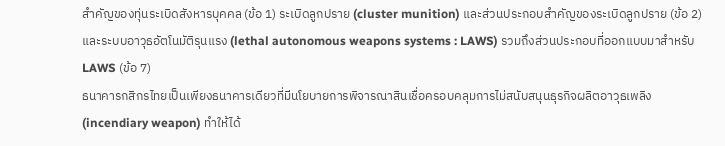สำคัญของทุ่นระเบิดสังหารบุคคล (ข้อ 1) ระเบิดลูกปราย (cluster munition) และส่วนประกอบสำคัญของระเบิดลูกปราย (ข้อ 2) และระบบอาวุธอัตโนมัติรุนแรง (lethal autonomous weapons systems : LAWS) รวมถึงส่วนประกอบที่ออกแบบมาสำหรับ LAWS (ข้อ 7)
ธนาคารกสิกรไทยเป็นเพียงธนาคารเดียวที่มีนโยบายการพิจารณาสินเชื่อครอบคลุมการไม่สนับสนุนธุรกิจผลิตอาวุธเพลิง (incendiary weapon) ทำให้ได้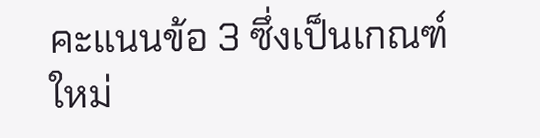คะแนนข้อ 3 ซึ่งเป็นเกณฑ์ใหม่